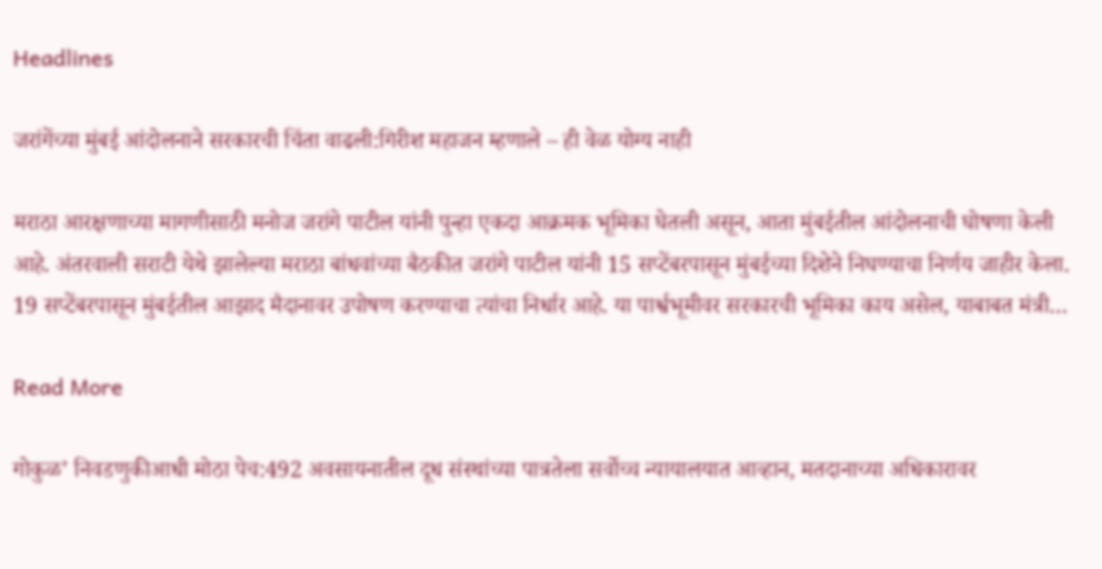Headlines

जरांगेंच्या मुंबई आंदोलनाने सरकारची चिंता वाढली:गिरीश महाजन म्हणाले – ही वेळ योग्य नाही

मराठा आरक्षणाच्या मागणीसाठी मनोज जरांगे पाटील यांनी पुन्हा एकदा आक्रमक भूमिका घेतली असून, आता मुंबईतील आंदोलनाची घोषणा केली आहे. अंतरवाली सराटी येथे झालेल्या मराठा बांधवांच्या बैठकीत जरांगे पाटील यांनी 15 सप्टेंबरपासून मुंबईच्या दिशेने निघण्याचा निर्णय जाहीर केला. 19 सप्टेंबरपासून मुंबईतील आझाद मैदानावर उपोषण करण्याचा त्यांचा निर्धार आहे. या पार्श्वभूमीवर सरकारची भूमिका काय असेल, याबाबत मंत्री…

Read More

गोकुळ’ निवडणुकीआधी मोठा पेच:492 अवसायनातील दूध संस्थांच्या पात्रतेला सर्वोच्च न्यायालयात आव्हान, मतदानाच्या अधिकारावर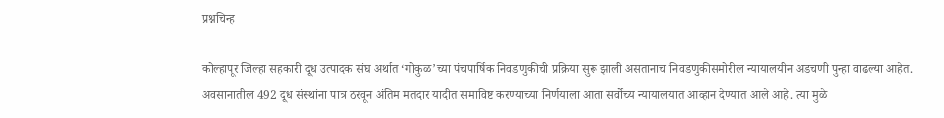प्रश्नचिन्ह

कोल्हापूर जिल्हा सहकारी दूध उत्पादक संघ अर्थात ‘गोकुळ’च्या पंचपार्षिक निवडणुकीची प्रक्रिया सुरू झाली असतानाच निवडणुकीसमोरील न्यायालयीन अडचणी पुन्हा वाढल्या आहेत. अवसानातील 492 दूध संस्थांना पात्र ठरवून अंतिम मतदार यादीत समाविष्ट करण्याच्या निर्णयाला आता सर्वोच्य न्यायालयात आव्हान देण्यात आले आहे. त्या मुळे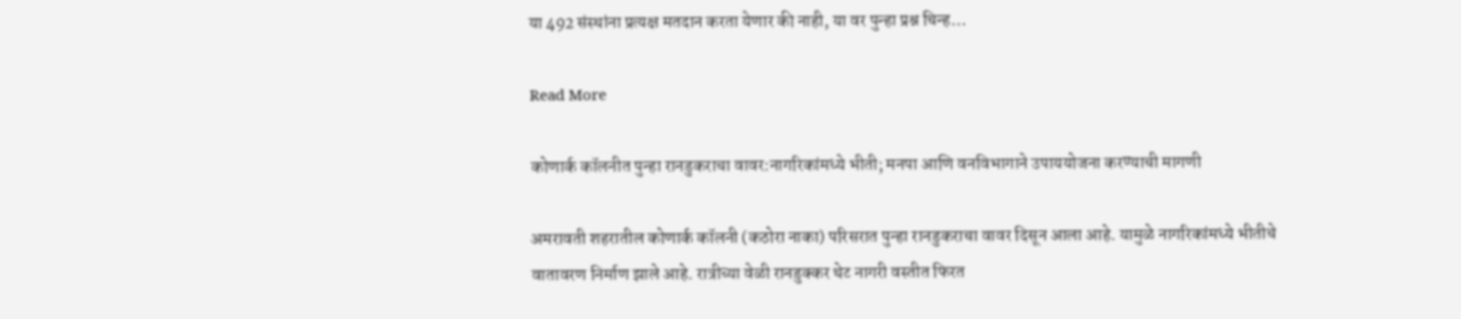या 492 संस्थांना प्रत्यक्ष मतदान करता येणार की नाही, या वर पुन्हा प्रश्न चिन्ह…

Read More

कोणार्क कॉलनीत पुन्हा रानडुकराचा वावर:नागरिकांमध्ये भीती; मनपा आणि वनविभागाने उपाययोजना करण्याची मागणी

अमरावती शहरातील कोणार्क कॉलनी (कठोरा नाका) परिसरात पुन्हा रानडुकराचा वावर दिसून आला आहे. यामुळे नागरिकांमध्ये भीतीचे वातावरण निर्माण झाले आहे. रात्रीच्या वेळी रानडुक्कर थेट नागरी वस्तीत फिरत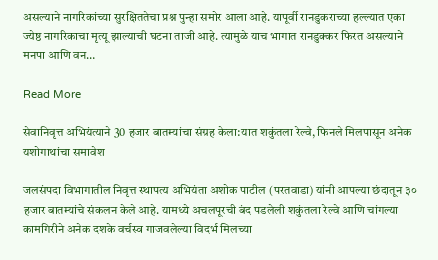असल्याने नागरिकांच्या सुरक्षिततेचा प्रश्न पुन्हा समोर आला आहे. यापूर्वी रानडुकराच्या हल्ल्यात एका ज्येष्ठ नागरिकाचा मृत्यू झाल्याची घटना ताजी आहे. त्यामुळे याच भागात रानडुक्कर फिरत असल्याने मनपा आणि वन…

Read More

सेवानिवृत्त अभियंत्याने 30 हजार बातम्यांचा संग्रह केला:यात शकुंतला रेल्वे, फिनले मिलपासून अनेक यशोगाथांचा समावेश

जलसंपदा विभागातील निवृत्त स्थापत्य अभियंता अशोक पाटील (परतवाडा) यांनी आपल्या छंदातून ३० हजार बातम्यांचे संकलन केले आहे. यामध्ये अचलपूरची बंद पडलेली शकुंतला रेल्वे आणि चांगल्या कामगिरीने अनेक दशके वर्चस्व गाजवलेल्या विदर्भ मिलच्या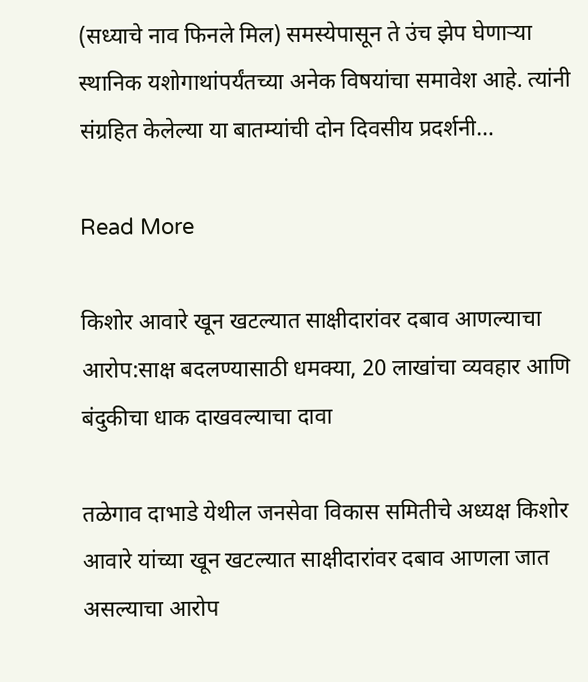(सध्याचे नाव फिनले मिल) समस्येपासून ते उंच झेप घेणाऱ्या स्थानिक यशोगाथांपर्यंतच्या अनेक विषयांचा समावेश आहे. त्यांनी संग्रहित केलेल्या या बातम्यांची दोन दिवसीय प्रदर्शनी…

Read More

किशोर आवारे खून खटल्यात साक्षीदारांवर दबाव आणल्याचा आरोप:साक्ष बदलण्यासाठी धमक्या, 20 लाखांचा व्यवहार आणि बंदुकीचा धाक दाखवल्याचा दावा

तळेगाव दाभाडे येथील जनसेवा विकास समितीचे अध्यक्ष किशोर आवारे यांच्या खून खटल्यात साक्षीदारांवर दबाव आणला जात असल्याचा आरोप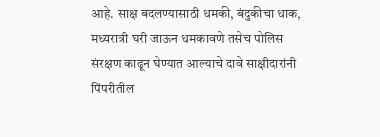आहे. साक्ष बदलण्यासाठी धमकी, बंदुकीचा धाक, मध्यरात्री घरी जाऊन धमकावणे तसेच पोलिस संरक्षण काढून घेण्यात आल्याचे दावे साक्षीदारांनी पिंपरीतील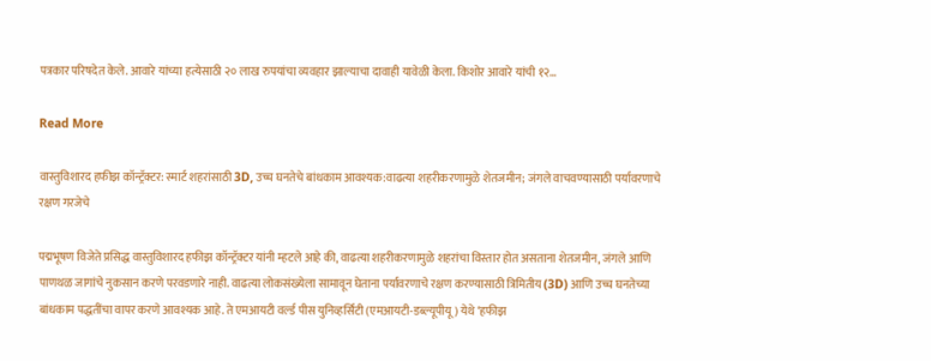पत्रकार परिषदेत केले. आवारे यांच्या हत्येसाठी २० लाख रुपयांचा व्यवहार झाल्याचा दावाही यावेळी केला. किशोर आवारे यांची १२…

Read More

वास्तुविशारद हफीझ कॉन्ट्रॅक्टर: स्मार्ट शहरांसाठी 3D, उच्च घनतेचे बांधकाम आवश्यक:वाढत्या शहरीकरणामुळे शेतजमीन; जंगले वाचवण्यासाठी पर्यावरणाचे रक्षण गरजेचे

पद्मभूषण विजेते प्रसिद्ध वास्तुविशारद हफीझ कॉन्ट्रॅक्टर यांनी म्हटले आहे की, वाढत्या शहरीकरणामुळे शहरांचा विस्तार होत असताना शेतजमीन, जंगले आणि पाणथळ जागांचे नुकसान करणे परवडणारे नाही. वाढत्या लोकसंख्येला सामावून घेताना पर्यावरणाचे रक्षण करण्यासाठी त्रिमितीय (3D) आणि उच्च घनतेच्या बांधकाम पद्धतींचा वापर करणे आवश्यक आहे. ते एमआयटी वर्ल्ड पीस युनिव्हर्सिटी (एमआयटी-डब्ल्यूपीयू) येथे ‘हफीझ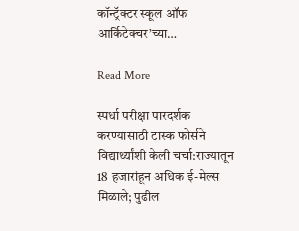कॉन्ट्रॅक्टर स्कूल ऑफ आर्किटेक्चर’च्या…

Read More

स्पर्धा परीक्षा पारदर्शक करण्यासाठी टास्क फोर्सने विद्यार्थ्यांशी केली चर्चा:राज्यातून 18 हजारांहून अधिक ई-मेल्स मिळाले; पुढील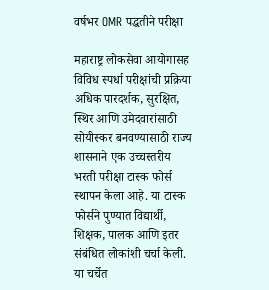वर्षभर OMR पद्धतीने परीक्षा

महाराष्ट्र लोकसेवा आयोगासह विविध स्पर्धा परीक्षांची प्रक्रिया अधिक पारदर्शक, सुरक्षित, स्थिर आणि उमेदवारांसाठी सोयीस्कर बनवण्यासाठी राज्य शासनाने एक उच्चस्तरीय भरती परीक्षा टास्क फोर्स स्थापन केला आहे. या टास्क फोर्सने पुण्यात विद्यार्थी, शिक्षक, पालक आणि इतर संबंधित लोकांशी चर्चा केली. या चर्चेत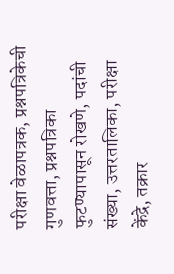परीक्षा वेळापत्रक, प्रश्नपत्रिकेची गुणवत्ता, प्रश्नपत्रिका फुटण्यापासून रोखणे, पदांची संख्या, उत्तरतालिका, परीक्षा केंद्रे, तक्रार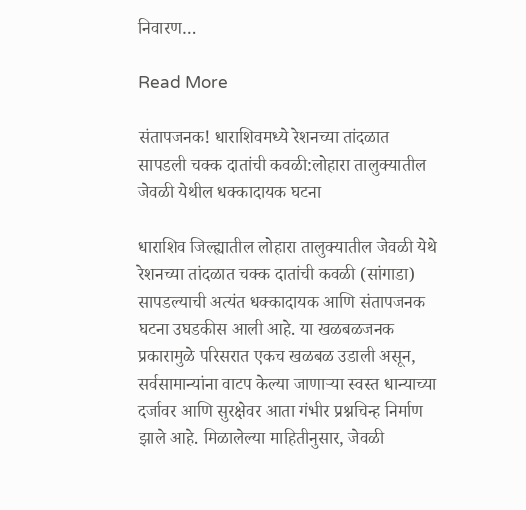निवारण…

Read More

संतापजनक! धाराशिवमध्ये रेशनच्या तांदळात सापडली चक्क दातांची कवळी:लोहारा तालुक्यातील जेवळी येथील धक्कादायक घटना

धाराशिव जिल्ह्यातील लोहारा तालुक्यातील जेवळी येथे रेशनच्या तांदळात चक्क दातांची कवळी (सांगाडा) सापडल्याची अत्यंत धक्कादायक आणि संतापजनक घटना उघडकीस आली आहे. या खळबळजनक प्रकारामुळे परिसरात एकच खळबळ उडाली असून, सर्वसामान्यांना वाटप केल्या जाणाऱ्या स्वस्त धान्याच्या दर्जावर आणि सुरक्षेवर आता गंभीर प्रश्नचिन्ह निर्माण झाले आहे. मिळालेल्या माहितीनुसार, जेवळी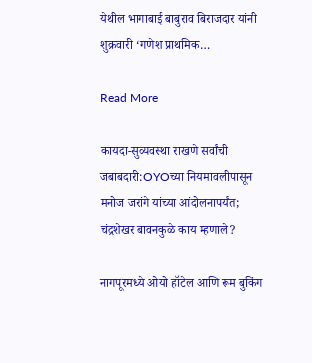येथील भागाबाई बाबुराव बिराजदार यांनी शुक्रवारी ‘गणेश प्राथमिक…

Read More

कायदा-सुव्यवस्था राखणे सर्वांची जबाबदारी:OYOच्या नियमावलीपासून मनोज जरांगे यांच्या आंदोलनापर्यंत; चंद्रशेखर बावनकुळे काय म्हणाले?

नागपूरमध्ये ओयो हॉटेल आणि रूम बुकिंग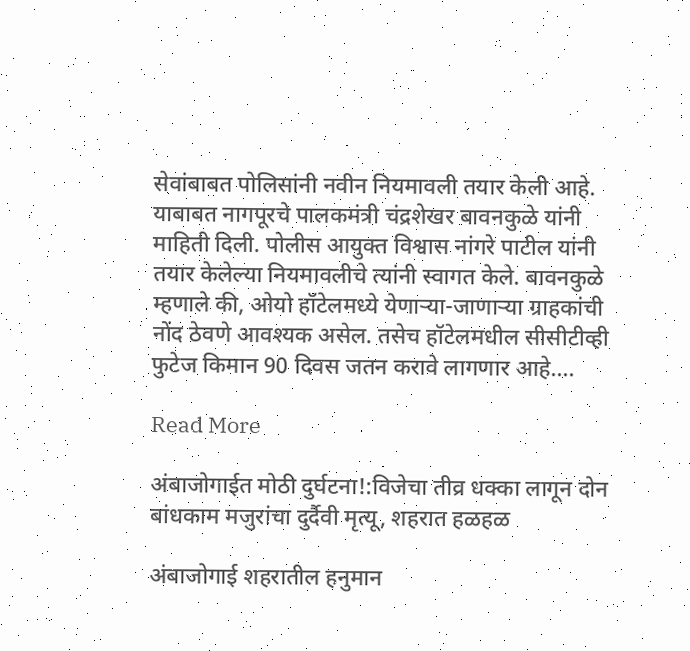सेवांबाबत पोलिसांनी नवीन नियमावली तयार केली आहे. याबाबत नागपूरचे पालकमंत्री चंद्रशेखर बावनकुळे यांनी माहिती दिली. पोलीस आयुक्त विश्वास नांगरे पाटील यांनी तयार केलेल्या नियमावलीचे त्यांनी स्वागत केले. बावनकुळे म्हणाले की, ओयो हॉटेलमध्ये येणाऱ्या-जाणाऱ्या ग्राहकांची नोंद ठेवणे आवश्यक असेल. तसेच हॉटेलमधील सीसीटीव्ही फुटेज किमान 90 दिवस जतन करावे लागणार आहे….

Read More

अंबाजोगाईत मोठी दुर्घटना!:विजेचा तीव्र धक्का लागून दोन बांधकाम मजुरांचा दुर्दैवी मृत्यू, शहरात हळहळ

अंबाजोगाई शहरातील हनुमान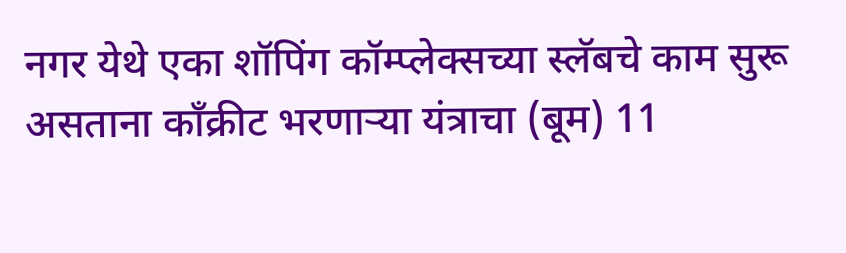नगर येथे एका शॉपिंग कॉम्प्लेक्सच्या स्लॅबचे काम सुरू असताना काँक्रीट भरणाऱ्या यंत्राचा (बूम) 11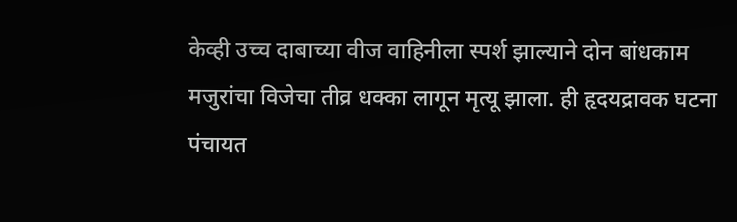केव्ही उच्च दाबाच्या वीज वाहिनीला स्पर्श झाल्याने दोन बांधकाम मजुरांचा विजेचा तीव्र धक्का लागून मृत्यू झाला. ही हृदयद्रावक घटना पंचायत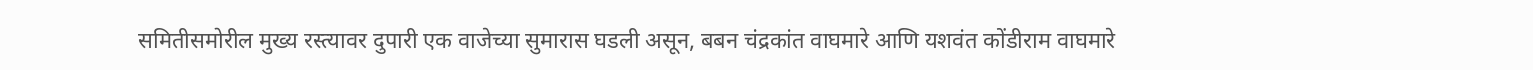समितीसमोरील मुख्य रस्त्यावर दुपारी एक वाजेच्या सुमारास घडली असून, बबन चंद्रकांत वाघमारे आणि यशवंत कोंडीराम वाघमारे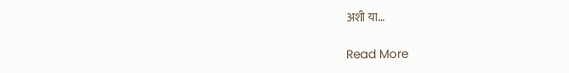अशी या…

Read More